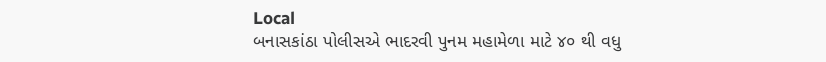Local
બનાસકાંઠા પોલીસએ ભાદરવી પુનમ મહામેળા માટે ૪૦ થી વધુ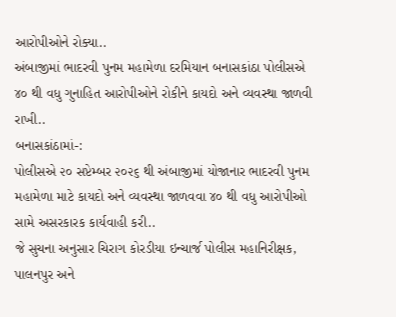આરોપીઓને રોક્યા..
અંબાજીમાં ભાદરવી પુનમ મહામેળા દરમિયાન બનાસકાંઠા પોલીસએ ૪૦ થી વધુ ગુનાહિત આરોપીઓને રોકીને કાયદો અને વ્યવસ્થા જાળવી રાખી..
બનાસકાંઠામાં-:
પોલીસએ ૨૦ સપ્ટેમ્બર ૨૦૨૬ થી અંબાજીમાં યોજાનાર ભાદરવી પુનમ મહામેળા માટે કાયદો અને વ્યવસ્થા જાળવવા ૪૦ થી વધુ આરોપીઓ સામે અસરકારક કાર્યવાહી કરી..
જે સુચના અનુસાર ચિરાગ કોરડીયા ઇન્ચાર્જ પોલીસ મહાનિરીક્ષક, પાલનપુર અને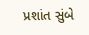પ્રશાંત સુંબે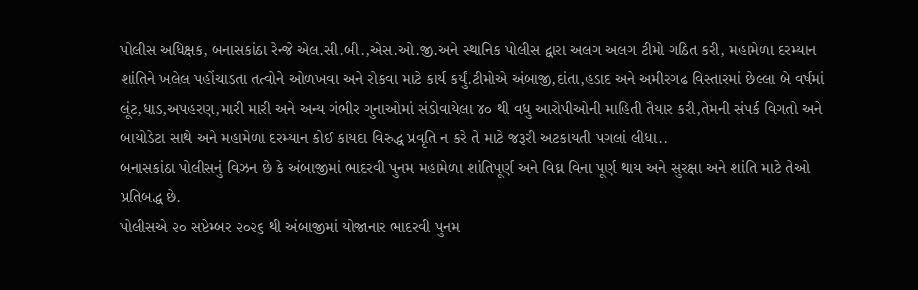પોલીસ અધિક્ષક, બનાસકાંઠા રેન્જે એલ.સી.બી.,એસ.ઓ.જી.અને સ્થાનિક પોલીસ દ્વારા અલગ અલગ ટીમો ગઠિત કરી, મહામેળા દરમ્યાન શાંતિને ખલેલ પહોંચાડતા તત્વોને ઓળખવા અને રોકવા માટે કાર્ય કર્યું.ટીમોએ અંબાજી,દાંતા,હડાદ અને અમીરગઢ વિસ્તારમાં છેલ્લા બે વર્ષમાં લૂંટ,ધાડ,અપહરણ,મારી મારી અને અન્ય ગંભીર ગુનાઓમાં સંડોવાયેલા ૪૦ થી વધુ આરોપીઓની માહિતી તૈયાર કરી,તેમની સંપર્ક વિગતો અને બાયોડેટા સાથે અને મહામેળા દરમ્યાન કોઈ કાયદા વિરુદ્ધ પ્રવૃતિ ન કરે તે માટે જરૂરી અટકાયતી પગલાં લીધા..
બનાસકાંઠા પોલીસનું વિઝન છે કે અંબાજીમાં ભાદરવી પુનમ મહામેળા શાંતિપૂર્ણ અને વિઘ્ન વિના પૂર્ણ થાય અને સુરક્ષા અને શાંતિ માટે તેઓ પ્રતિબદ્ધ છે.
પોલીસએ ૨૦ સપ્ટેમ્બર ૨૦૨૬ થી અંબાજીમાં યોજાનાર ભાદરવી પુનમ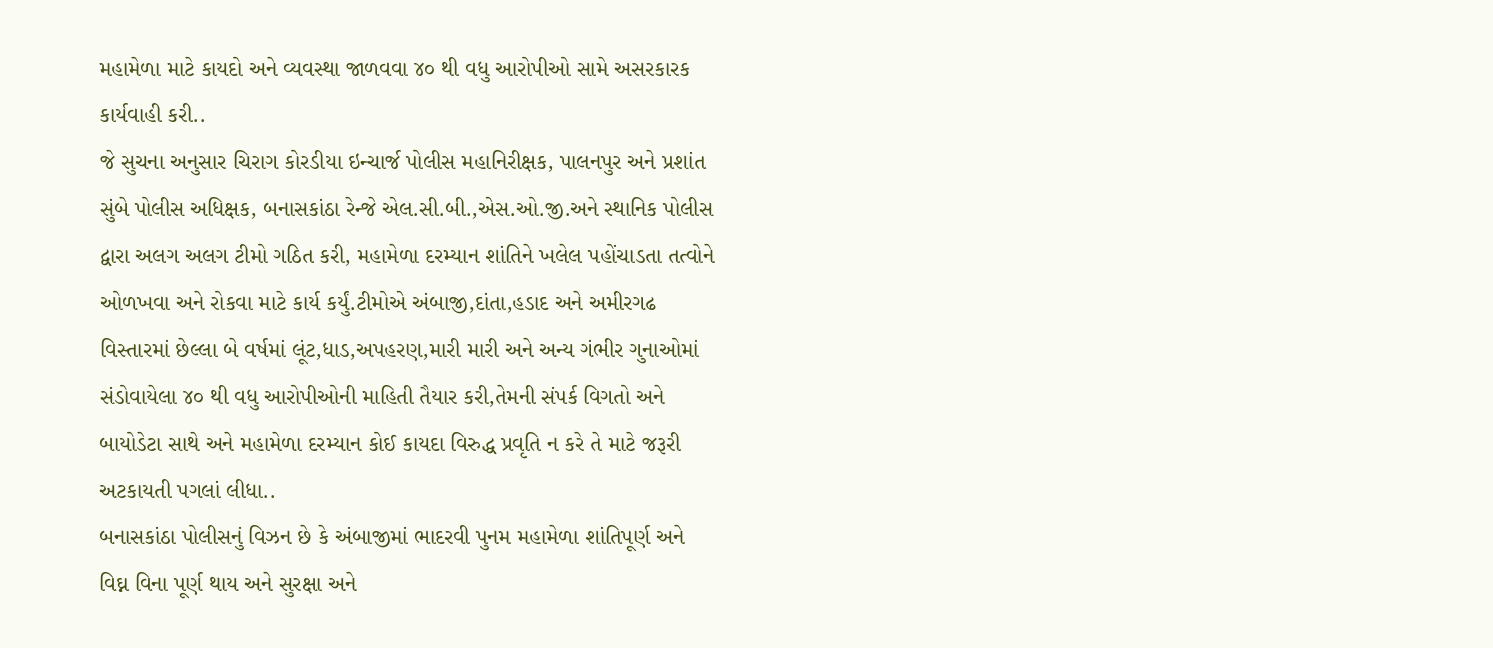મહામેળા માટે કાયદો અને વ્યવસ્થા જાળવવા ૪૦ થી વધુ આરોપીઓ સામે અસરકારક કાર્યવાહી કરી..
જે સુચના અનુસાર ચિરાગ કોરડીયા ઇન્ચાર્જ પોલીસ મહાનિરીક્ષક, પાલનપુર અને પ્રશાંત સુંબે પોલીસ અધિક્ષક, બનાસકાંઠા રેન્જે એલ.સી.બી.,એસ.ઓ.જી.અને સ્થાનિક પોલીસ દ્વારા અલગ અલગ ટીમો ગઠિત કરી, મહામેળા દરમ્યાન શાંતિને ખલેલ પહોંચાડતા તત્વોને ઓળખવા અને રોકવા માટે કાર્ય કર્યું.ટીમોએ અંબાજી,દાંતા,હડાદ અને અમીરગઢ વિસ્તારમાં છેલ્લા બે વર્ષમાં લૂંટ,ધાડ,અપહરણ,મારી મારી અને અન્ય ગંભીર ગુનાઓમાં સંડોવાયેલા ૪૦ થી વધુ આરોપીઓની માહિતી તૈયાર કરી,તેમની સંપર્ક વિગતો અને બાયોડેટા સાથે અને મહામેળા દરમ્યાન કોઈ કાયદા વિરુદ્ધ પ્રવૃતિ ન કરે તે માટે જરૂરી અટકાયતી પગલાં લીધા..
બનાસકાંઠા પોલીસનું વિઝન છે કે અંબાજીમાં ભાદરવી પુનમ મહામેળા શાંતિપૂર્ણ અને વિઘ્ન વિના પૂર્ણ થાય અને સુરક્ષા અને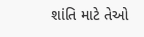શાંતિ માટે તેઓ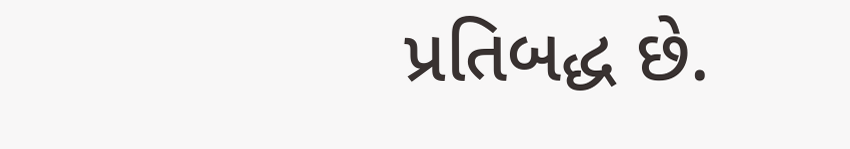પ્રતિબદ્ધ છે.